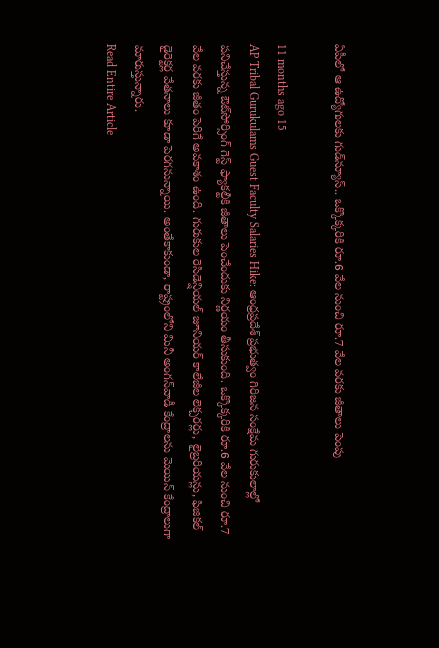ఏపీలో ఆ ఉద్యోగులకు గుడ్‌న్యూస్.. ఒక్కొక్కరికి రూ.6 వేల నుంచి రూ.7 వేల వరకు జీతాలు పెంపు

11 months ago 15
AP Tribal Gurukulams Guest Faculty Salaries Hike: ఆంధ్రప్రదేశ్ ప్రభుత్వం గిరిజన సంక్షేమ గురుకులాల్లో పనిచేస్తున్న ఔట్‌సోర్సింగ్ గెస్ట్ ఫ్యాకల్టీకి జీతాలు పెంచేందుకు నిర్ణయం తీసుకుంది. ఒక్కొక్కరికి రూ.6 వేల నుంచి రూ.7 వేల వరకు జీతం పెరిగే అవకాశం ఉంది. గురుకుల రెసిడెన్షియల్ జూనియర్ కాలేజీల లెక్చరర్లు, లైబ్రరియన్లు, ఫిజికల్ డైరెక్టర్ల వేతనాలు కూడా పెరగనున్నాయి. అంతేకాకుండా, రాష్ట్రంలోని మినీ అంగన్‌వాడీ కేంద్రాలను మెయిన్ కేంద్రాలుగా మారుస్తున్నారు.
Read Entire Article